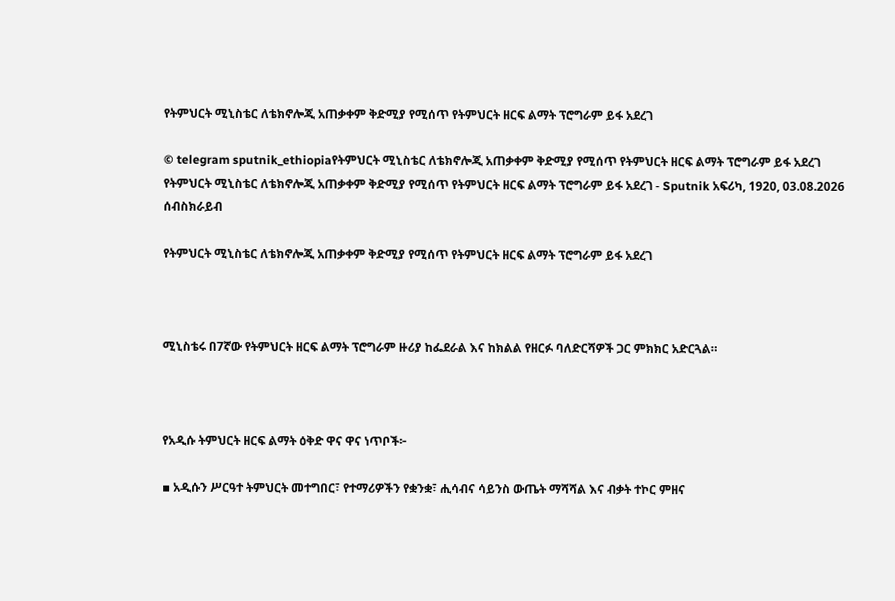የትምህርት ሚኒስቴር ለቴክኖሎጂ አጠቃቀም ቅድሚያ የሚሰጥ የትምህርት ዘርፍ ልማት ፕሮግራም ይፋ አደረገ

© telegram sputnik_ethiopiaየትምህርት ሚኒስቴር ለቴክኖሎጂ አጠቃቀም ቅድሚያ የሚሰጥ የትምህርት ዘርፍ ልማት ፕሮግራም ይፋ አደረገ
የትምህርት ሚኒስቴር ለቴክኖሎጂ አጠቃቀም ቅድሚያ የሚሰጥ የትምህርት ዘርፍ ልማት ፕሮግራም ይፋ አደረገ - Sputnik አፍሪካ, 1920, 03.08.2026
ሰብስክራይብ

የትምህርት ሚኒስቴር ለቴክኖሎጂ አጠቃቀም ቅድሚያ የሚሰጥ የትምህርት ዘርፍ ልማት ፕሮግራም ይፋ አደረገ



ሚኒስቴሩ በ7ኛው የትምህርት ዘርፍ ልማት ፕሮግራም ዙሪያ ከፌደራል እና ከክልል የዘርፉ ባለድርሻዎች ጋር ምክክር አድርጓል።



የአዲሱ ትምህርት ዘርፍ ልማት ዕቅድ ዋና ዋና ነጥቦች፦

▪ አዲሱን ሥርዓተ ትምህርት መተግበር፣ የተማሪዎችን የቋንቋ፣ ሒሳብና ሳይንስ ውጤት ማሻሻል እና ብቃት ተኮር ምዘና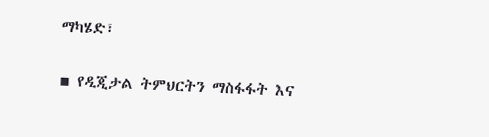ማካሄድ፣

▪ የዲጂታል ትምህርትን ማስፋፋት እና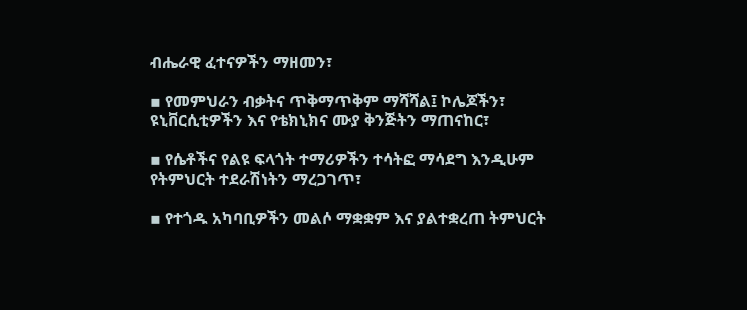ብሔራዊ ፈተናዎችን ማዘመን፣

▪ የመምህራን ብቃትና ጥቅማጥቅም ማሻሻል፤ ኮሌጆችን፣ ዩኒቨርሲቲዎችን እና የቴክኒክና ሙያ ቅንጅትን ማጠናከር፣

▪ የሴቶችና የልዩ ፍላጎት ተማሪዎችን ተሳትፎ ማሳደግ እንዲሁም የትምህርት ተደራሽነትን ማረጋገጥ፣

▪ የተጎዱ አካባቢዎችን መልሶ ማቋቋም እና ያልተቋረጠ ትምህርት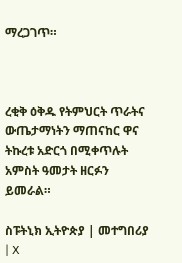ማረጋገጥ።



ረቂቅ ዕቅዱ የትምህርት ጥራትና ውጤታማነትን ማጠናከር ዋና ትኩረቱ አድርጎ በሚቀጥሉት አምስት ዓመታት ዘርፉን ይመራል።

ስፑትኒክ ኢትዮጵያ | መተግበሪያ | X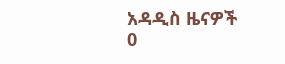አዳዲስ ዜናዎች
0